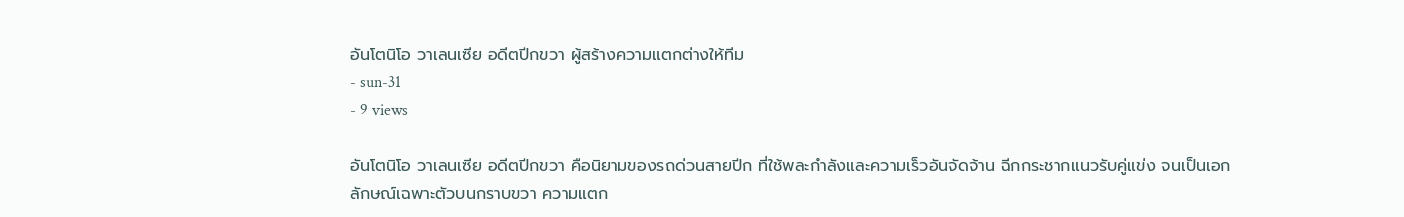อันโตนิโอ วาเลนเซีย อดีตปีกขวา ผู้สร้างความแตกต่างให้ทีม
- sun-31
- 9 views

อันโตนิโอ วาเลนเซีย อดีตปีกขวา คือนิยามของรถด่วนสายปีก ที่ใช้พละกำลังและความเร็วอันจัดจ้าน ฉีกกระชากแนวรับคู่แข่ง จนเป็นเอกลักษณ์เฉพาะตัวบนกราบขวา ความแตก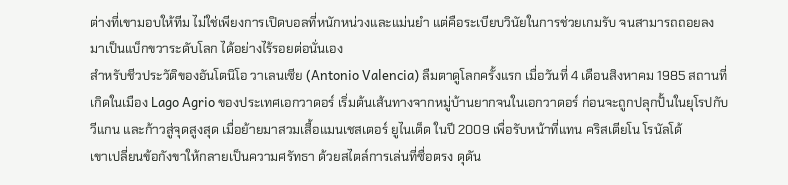ต่างที่เขามอบให้ทีม ไม่ใช่เพียงการเปิดบอลที่หนักหน่วงและแม่นยำ แต่คือระเบียบวินัยในการช่วยเกมรับ จนสามารถถอยลงมาเป็นแบ็กขวาระดับโลก ได้อย่างไร้รอยต่อนั่นเอง
สำหรับชีวประวัติของอันโตนิโอ วาเลนเซีย (Antonio Valencia) ลืมตาดูโลกครั้งแรก เมื่อวันที่ 4 เดือนสิงหาคม 1985 สถานที่เกิดในเมือง Lago Agrio ของประเทศเอกวาดอร์ เริ่มต้นเส้นทางจากหมู่บ้านยากจนในเอกวาดอร์ ก่อนจะถูกปลุกปั้นในยุโรปกับวีแกน และก้าวสู่จุดสูงสุด เมื่อย้ายมาสวมเสื้อแมนเชสเตอร์ ยูไนเต็ด ในปี 2009 เพื่อรับหน้าที่แทน คริสเตียโน โรนัลโด้
เขาเปลี่ยนข้อกังขาให้กลายเป็นความศรัทธา ด้วยสไตล์การเล่นที่ซื่อตรง ดุดัน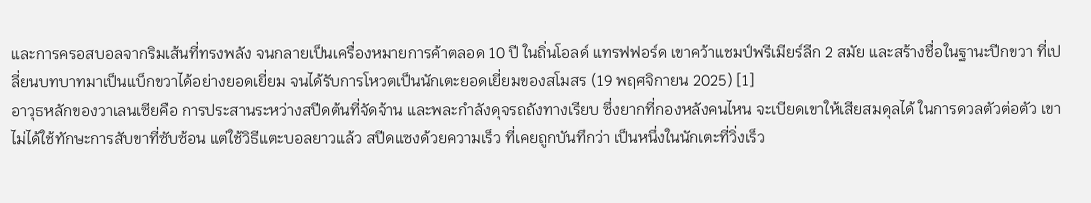และการครอสบอลจากริมเส้นที่ทรงพลัง จนกลายเป็นเครื่องหมายการค้าตลอด 10 ปี ในถิ่นโอลด์ แทรฟฟอร์ด เขาคว้าแชมป์พรีเมียร์ลีก 2 สมัย และสร้างชื่อในฐานะปีกขวา ที่เปลี่ยนบทบาทมาเป็นแบ็กขวาได้อย่างยอดเยี่ยม จนได้รับการโหวตเป็นนักเตะยอดเยี่ยมของสโมสร (19 พฤศจิกายน 2025) [1]
อาวุธหลักของวาเลนเซียคือ การประสานระหว่างสปีดต้นที่จัดจ้าน และพละกำลังดุจรถถังทางเรียบ ซึ่งยากที่กองหลังคนไหน จะเบียดเขาให้เสียสมดุลได้ ในการดวลตัวต่อตัว เขาไม่ได้ใช้ทักษะการสับขาที่ซับซ้อน แต่ใช้วิธีแตะบอลยาวแล้ว สปีดแซงด้วยความเร็ว ที่เคยถูกบันทึกว่า เป็นหนึ่งในนักเตะที่วิ่งเร็ว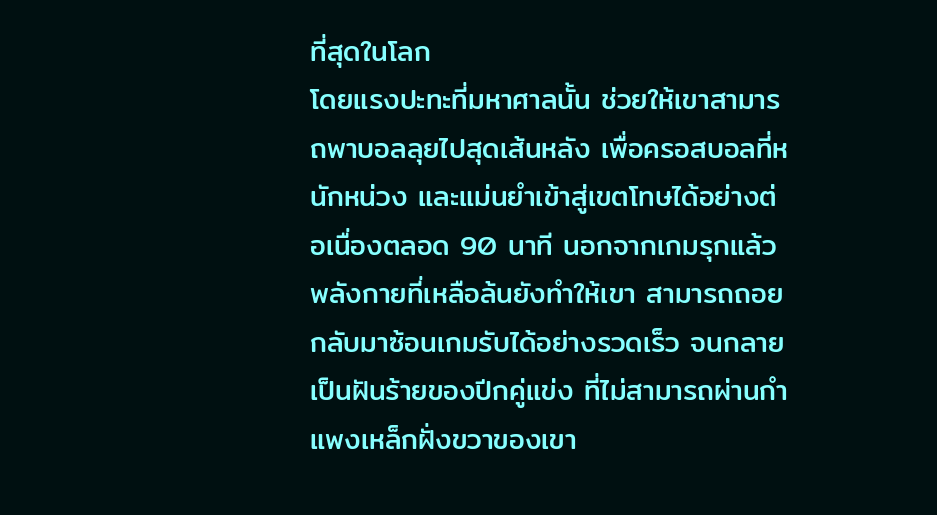ที่สุดในโลก
โดยแรงปะทะที่มหาศาลนั้น ช่วยให้เขาสามารถพาบอลลุยไปสุดเส้นหลัง เพื่อครอสบอลที่หนักหน่วง และแม่นยำเข้าสู่เขตโทษได้อย่างต่อเนื่องตลอด 90 นาที นอกจากเกมรุกแล้ว พลังกายที่เหลือล้นยังทำให้เขา สามารถถอยกลับมาซ้อนเกมรับได้อย่างรวดเร็ว จนกลายเป็นฝันร้ายของปีกคู่แข่ง ที่ไม่สามารถผ่านกำแพงเหล็กฝั่งขวาของเขา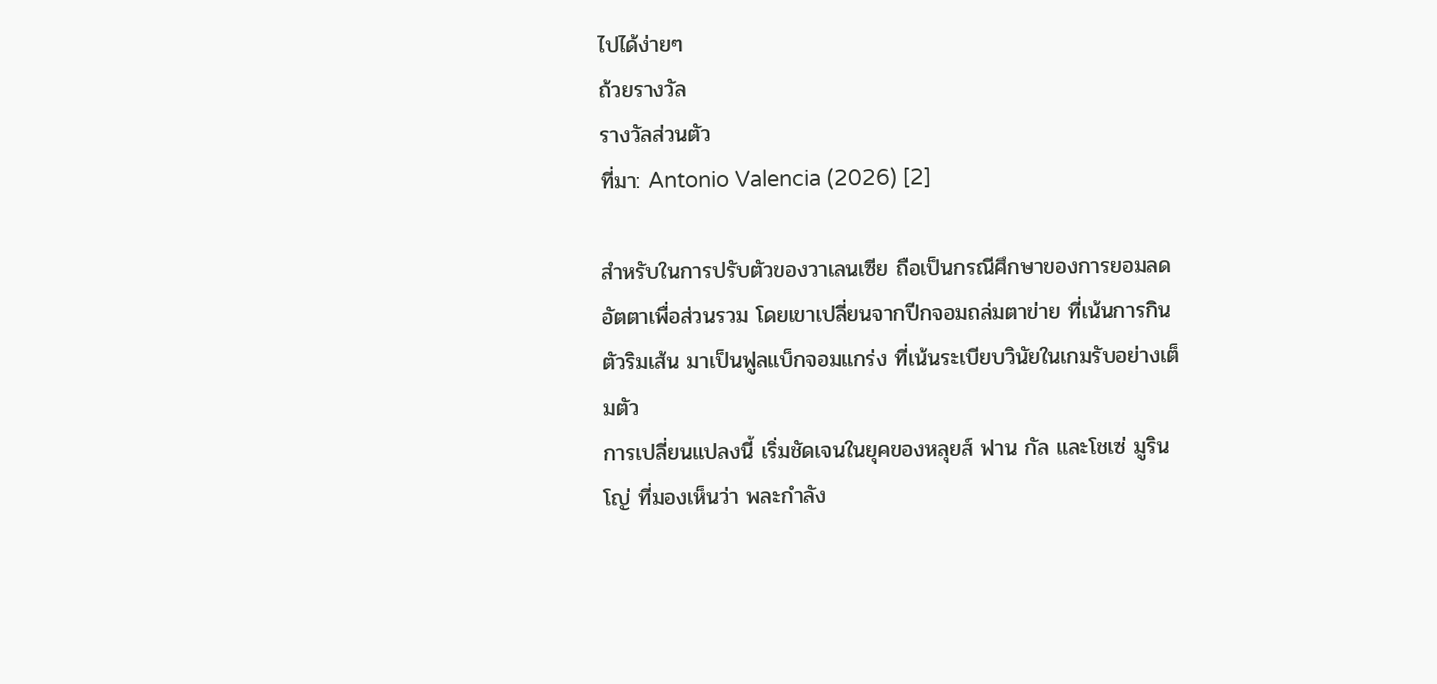ไปได้ง่ายๆ
ถ้วยรางวัล
รางวัลส่วนตัว
ที่มา: Antonio Valencia (2026) [2]

สำหรับในการปรับตัวของวาเลนเซีย ถือเป็นกรณีศึกษาของการยอมลดอัตตาเพื่อส่วนรวม โดยเขาเปลี่ยนจากปีกจอมถล่มตาข่าย ที่เน้นการกินตัวริมเส้น มาเป็นฟูลแบ็กจอมแกร่ง ที่เน้นระเบียบวินัยในเกมรับอย่างเต็มตัว
การเปลี่ยนแปลงนี้ เริ่มชัดเจนในยุคของหลุยส์ ฟาน กัล และโชเซ่ มูรินโญ่ ที่มองเห็นว่า พละกำลัง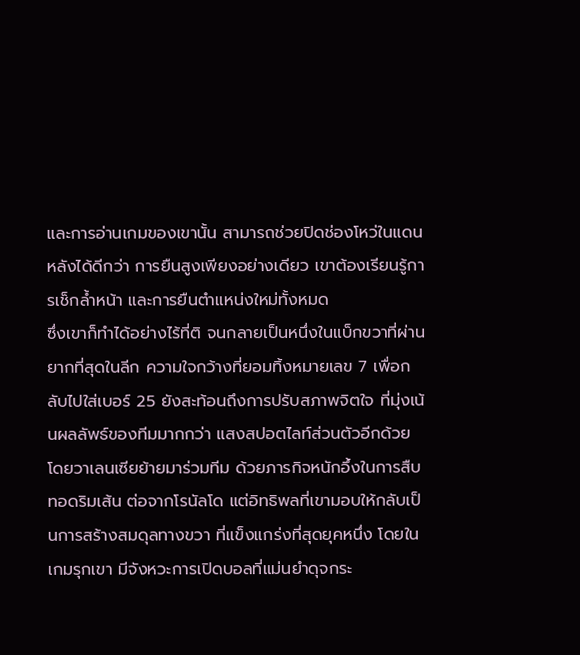และการอ่านเกมของเขานั้น สามารถช่วยปิดช่องโหว่ในแดนหลังได้ดีกว่า การยืนสูงเพียงอย่างเดียว เขาต้องเรียนรู้การเช็กล้ำหน้า และการยืนตำแหน่งใหม่ทั้งหมด
ซึ่งเขาก็ทำได้อย่างไร้ที่ติ จนกลายเป็นหนึ่งในแบ็กขวาที่ผ่านยากที่สุดในลีก ความใจกว้างที่ยอมทิ้งหมายเลข 7 เพื่อกลับไปใส่เบอร์ 25 ยังสะท้อนถึงการปรับสภาพจิตใจ ที่มุ่งเน้นผลลัพธ์ของทีมมากกว่า แสงสปอตไลท์ส่วนตัวอีกด้วย
โดยวาเลนเซียย้ายมาร่วมทีม ด้วยภารกิจหนักอึ้งในการสืบทอดริมเส้น ต่อจากโรนัลโด แต่อิทธิพลที่เขามอบให้กลับเป็นการสร้างสมดุลทางขวา ที่แข็งแกร่งที่สุดยุคหนึ่ง โดยในเกมรุกเขา มีจังหวะการเปิดบอลที่แม่นยำดุจกระ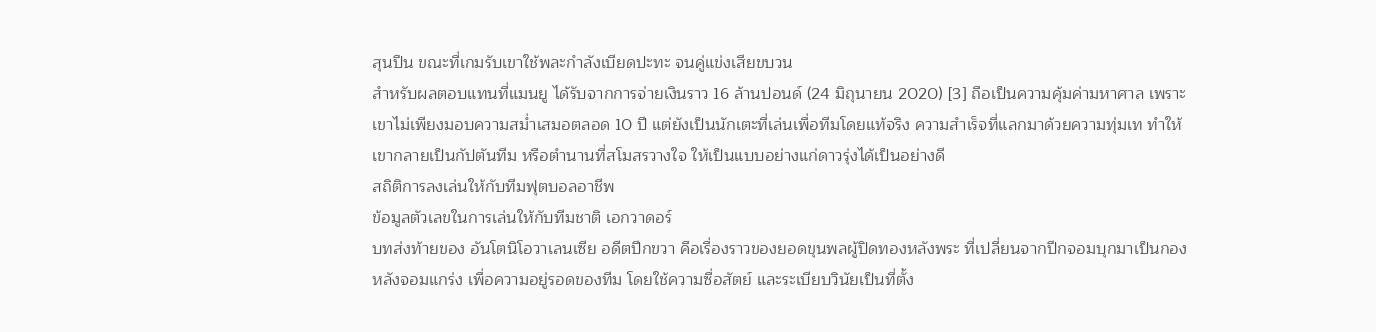สุนปืน ขณะที่เกมรับเขาใช้พละกำลังเบียดปะทะ จนคู่แข่งเสียขบวน
สำหรับผลตอบแทนที่แมนยู ได้รับจากการจ่ายเงินราว 16 ล้านปอนด์ (24 มิถุนายน 2020) [3] ถือเป็นความคุ้มค่ามหาศาล เพราะเขาไม่เพียงมอบความสม่ำเสมอตลอด 10 ปี แต่ยังเป็นนักเตะที่เล่นเพื่อทีมโดยแท้จริง ความสำเร็จที่แลกมาด้วยความทุ่มเท ทำให้เขากลายเป็นกัปตันทีม หรือตำนานที่สโมสรวางใจ ให้เป็นแบบอย่างแก่ดาวรุ่งได้เป็นอย่างดี
สถิติการลงเล่นให้กับทีมฟุตบอลอาชีพ
ข้อมูลตัวเลขในการเล่นให้กับทีมชาติ เอกวาดอร์
บทส่งท้ายของ อันโตนิโอวาเลนเซีย อดีตปีกขวา คือเรื่องราวของยอดขุนพลผู้ปิดทองหลังพระ ที่เปลี่ยนจากปีกจอมบุกมาเป็นกองหลังจอมแกร่ง เพื่อความอยู่รอดของทีม โดยใช้ความซื่อสัตย์ และระเบียบวินัยเป็นที่ตั้ง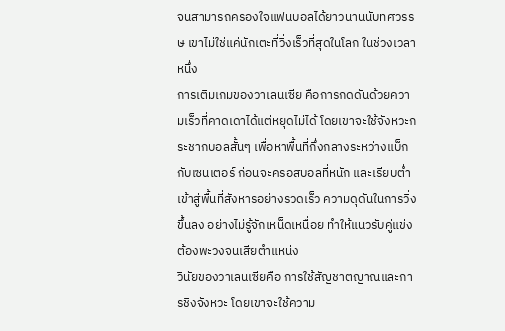จนสามารถครองใจแฟนบอลได้ยาวนานนับทศวรรษ เขาไม่ใช่แค่นักเตะที่วิ่งเร็วที่สุดในโลก ในช่วงเวลาหนึ่ง
การเติมเกมของวาเลนเซีย คือการกดดันด้วยความเร็วที่คาดเดาได้แต่หยุดไม่ได้ โดยเขาจะใช้จังหวะกระชากบอลสั้นๆ เพื่อหาพื้นที่กึ่งกลางระหว่างแบ็กกับเซนเตอร์ ก่อนจะครอสบอลที่หนัก และเรียบต่ำเข้าสู่พื้นที่สังหารอย่างรวดเร็ว ความดุดันในการวิ่งขึ้นลง อย่างไม่รู้จักเหน็ดเหนื่อย ทำให้แนวรับคู่แข่งต้องพะวงจนเสียตำแหน่ง
วินัยของวาเลนเซียคือ การใช้สัญชาตญาณและการชิงจังหวะ โดยเขาจะใช้ความ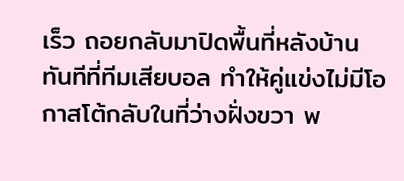เร็ว ถอยกลับมาปิดพื้นที่หลังบ้านทันทีที่ทีมเสียบอล ทำให้คู่แข่งไม่มีโอกาสโต้กลับในที่ว่างฝั่งขวา พ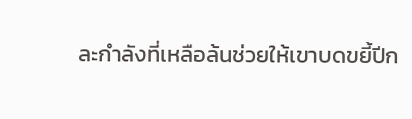ละกำลังที่เหลือล้นช่วยให้เขาบดขยี้ปีก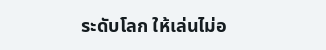ระดับโลก ให้เล่นไม่อ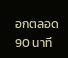อกตลอด 90 นาที